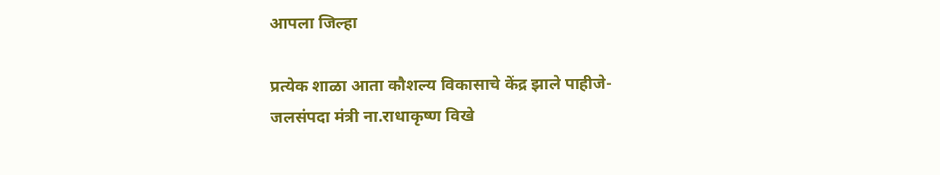आपला जिल्हा

प्रत्‍येक शाळा आता कौशल्‍य विकासाचे केंद्र झाले पाहीजे- जलसंपदा मंत्री ना.राधाकृष्‍ण विखे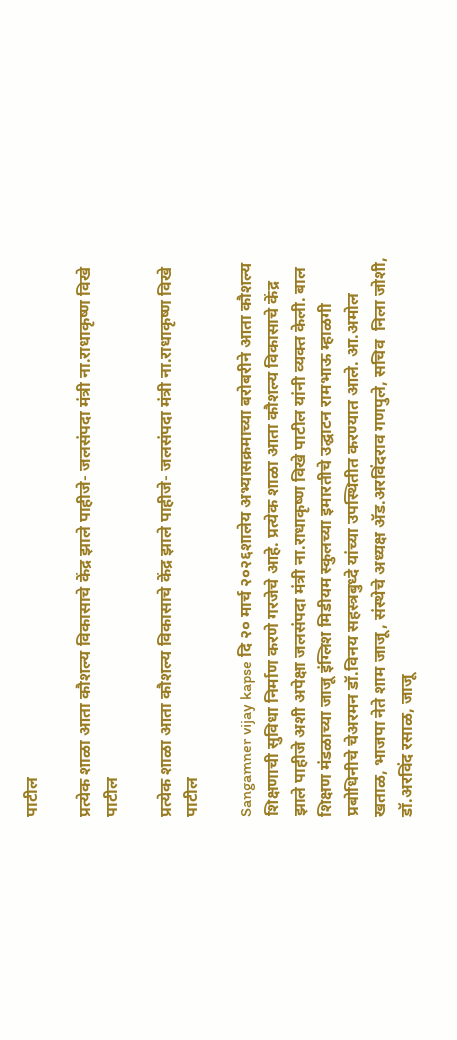पाटील

प्रत्‍येक शाळा आता कौशल्‍य विकासाचे केंद्र झाले पाहीजे- जलसंपदा मंत्री ना.राधाकृष्‍ण विखे पाटील

प्रत्‍येक शाळा आता कौशल्‍य विकासाचे केंद्र झाले पाहीजे- जलसंपदा मंत्री ना.राधाकृष्‍ण विखे पाटील

Sangamner vijay kapse दि २० मार्च २०२६शालेय अभ्‍यासक्रमाच्‍या बरोबरीने आता कौशल्‍य शिक्षणाची सुविधा निर्माण करणे गरजेचे आहे. प्रत्‍येक शाळा आता कौशल्‍य विकासाचे केंद्र झाले पाहीजे अशी अपेक्षा जलसंपदा मंत्री ना.राधाकृष्‍ण विखे पाटील यांनी व्‍यक्‍त केली. बाल शिक्षण मंडळाच्‍या जाजू इंग्लिश मिडीयम स्‍कुलच्‍या इमारतीचे उद्घाटन रामभाऊ म्हाळगी प्रबोधि‍नीचे चेअरमन डॉ.विनय सहस्‍त्रबुध्‍दे यांच्‍या उपस्थितीत करण्‍यात आले. आ.अमोल खताळ, भाजपा नेते शाम जाजू, संस्‍थेचे अध्‍यक्ष ॲड.अरविंदराव गणपुले, सचिव  निला जोशी, डॉ.अरविंद रसाळ, जाजू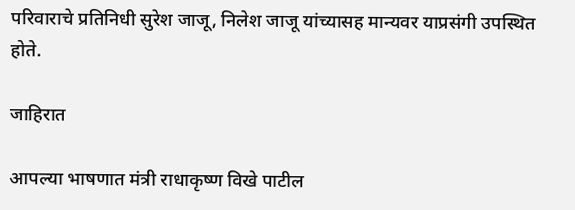परिवाराचे प्रतिनिधी सुरेश जाजू, निलेश जाजू यांच्‍यासह मान्‍यवर याप्रसंगी उपस्थित होते.

जाहिरात

आपल्‍या भाषणात मंत्री राधाकृष्‍ण विखे पाटील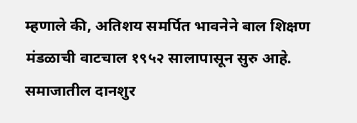म्‍हणाले की, अतिशय समर्पित भावनेने बाल शिक्षण मंडळाची वाटचाल १९५२ सालापासून सुरु आहे. समाजातील दानशुर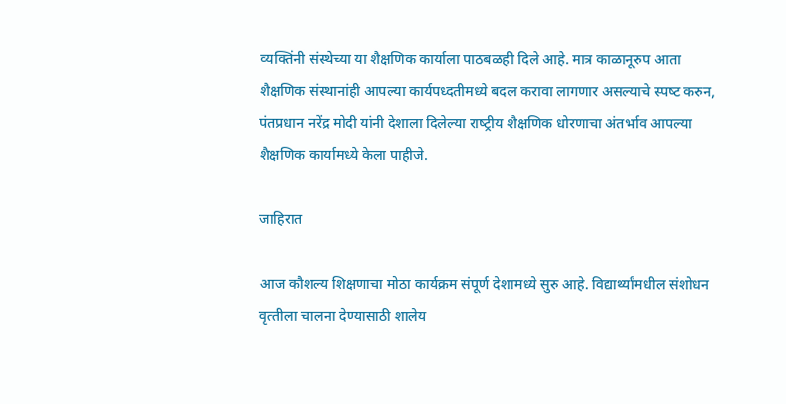व्‍यक्तिंनी संस्‍थेच्‍या या शैक्षणि‍क कार्याला पाठबळही दिले आहे. मात्र काळानूरुप आता शैक्षणिक संस्‍थानांही आपल्‍या कार्यपध्‍दतीमध्‍ये बदल करावा लागणार असल्‍याचे स्‍पष्‍ट करुन, पंतप्रधान नरेंद्र मोदी यांनी देशाला दिलेल्‍या राष्‍ट्रीय शैक्षणिक धोरणाचा अंतर्भाव आपल्‍या शैक्षणिक कार्यामध्‍ये केला पाहीजे.

जाहिरात

आज कौशल्‍य शिक्षणाचा मोठा कार्यक्रम संपूर्ण देशामध्‍ये सुरु आहे. विद्यार्थ्‍यांमधील संशोधन वृत्‍तीला चालना देण्‍यासाठी शालेय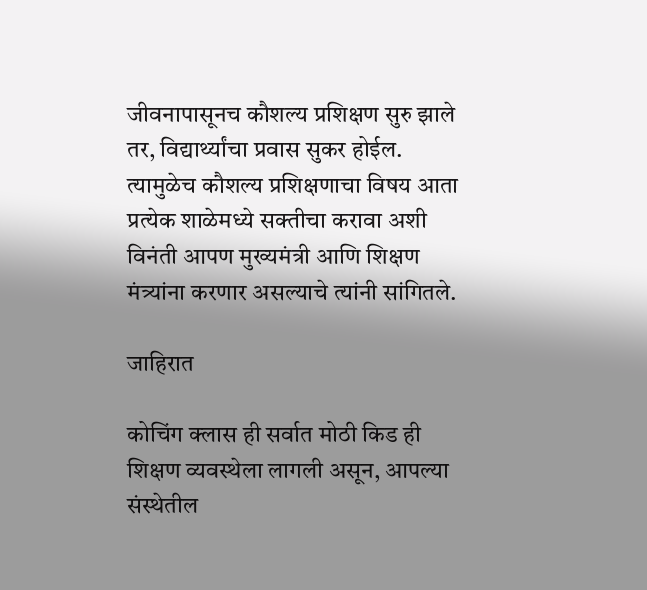जीवनापासूनच कौशल्‍य प्रशिक्षण सुरु झाले तर, विद्यार्थ्‍यांचा प्रवास सुकर होईल. त्‍यामुळेच कौशल्‍य प्रशिक्षणाचा विषय आता प्रत्‍येक शाळेमध्‍ये सक्तीचा करावा अशी विनंती आपण मुख्‍यमंत्री आणि शिक्षण मंत्र्यांना करणार असल्‍याचे त्‍यांनी सांगितले.

जाहिरात

कोचिंग क्‍लास ही सर्वात मोठी किड ही शिक्षण व्‍यवस्‍थेला लागली असून, आपल्‍या संस्‍थेतील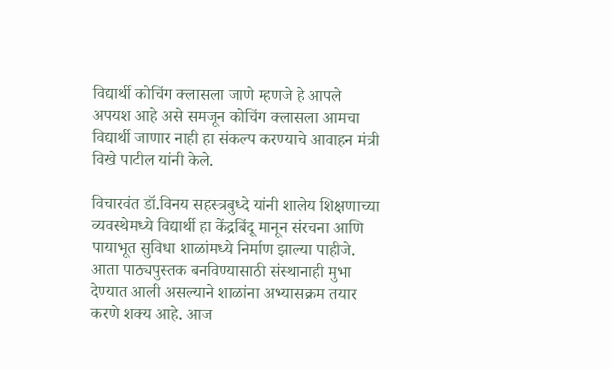विद्यार्थी कोचिंग क्‍लासला जाणे म्‍हणजे हे आपले अपयश आहे असे समजून कोचिंग क्‍लासला आमचा विद्यार्थी जाणार नाही हा संकल्‍प करण्‍याचे आवाहन मंत्री विखे पाटील यांनी केले.

विचारवंत डॉ.विनय सहस्‍त्रबुध्‍दे यांनी शालेय शिक्षणाच्‍या व्यवस्‍थेमध्‍ये विद्यार्थी हा केंद्रबिंदू मानून संरचना आणि पायाभूत सुविधा शाळांमध्‍ये निर्माण झाल्‍या पाहीजे. आता पाठ्यपुस्‍तक बनविण्‍यासाठी संस्‍थानाही मुभा देण्‍यात आली असल्‍याने शाळांना अभ्‍यासक्रम तयार करणे शक्‍य आहे. आज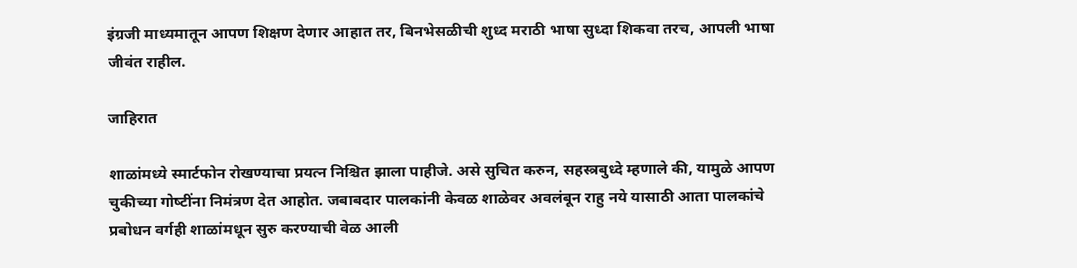इंग्रजी माध्‍यमातून आपण शिक्षण देणार आहात तर, बिनभेसळीची शुध्‍द मराठी भाषा सुध्‍दा शिकवा तरच, आपली भाषा जीवंत राहील.

जाहिरात

शाळांमध्‍ये स्‍मार्टफोन रोखण्‍याचा प्रयत्न निश्चित झाला पाहीजे. असे सुचित करुन, सहस्‍त्रबुध्‍दे म्‍हणाले की, यामुळे आपण चुकीच्‍या गोष्‍टींना निमंत्रण देत आहोत. जबाबदार पालकांनी केवळ शाळेवर अवलंबून राहु नये यासाठी आता पालकांचे प्रबोधन वर्गही शाळांमधून सुरु करण्‍याची वेळ आली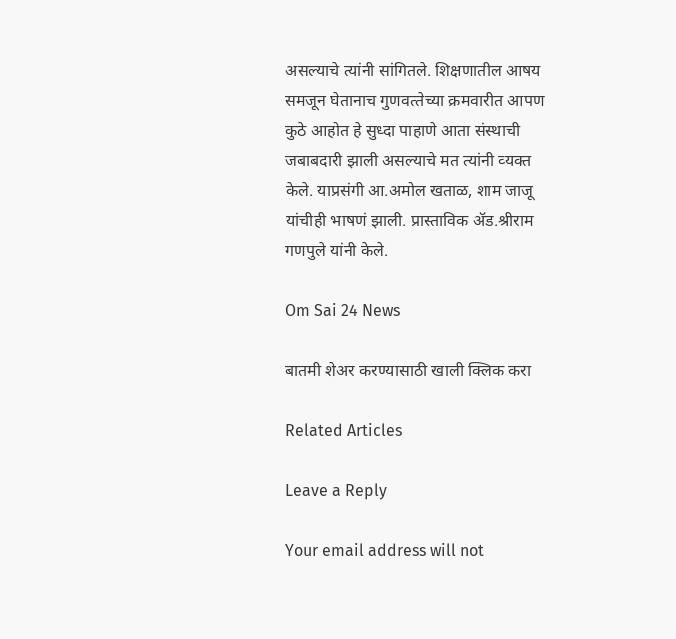असल्‍याचे त्‍यांनी सांगितले. शिक्षणातील आषय समजून घेतानाच गुणवत्‍तेच्‍या क्रमवारीत आपण कुठे आहोत हे सुध्‍दा पाहाणे आता संस्‍थाची जबाबदारी झाली असल्‍याचे मत त्‍यांनी व्‍यक्‍त केले. याप्रसंगी आ.अमोल खताळ, शाम जाजू यांचीही भाषणं झाली. प्रास्‍ताविक ॲड.श्रीराम गणपुले यांनी केले.

Om Sai 24 News

बातमी शेअर करण्यासाठी खाली क्लिक करा

Related Articles

Leave a Reply

Your email address will not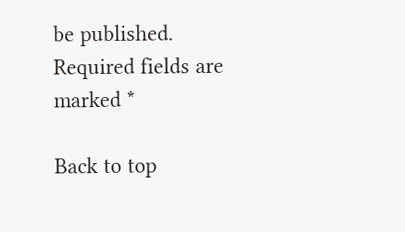be published. Required fields are marked *

Back to top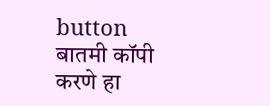button
बातमी कॉपी करणे हा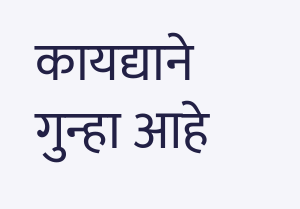कायद्याने गुन्हा आहे